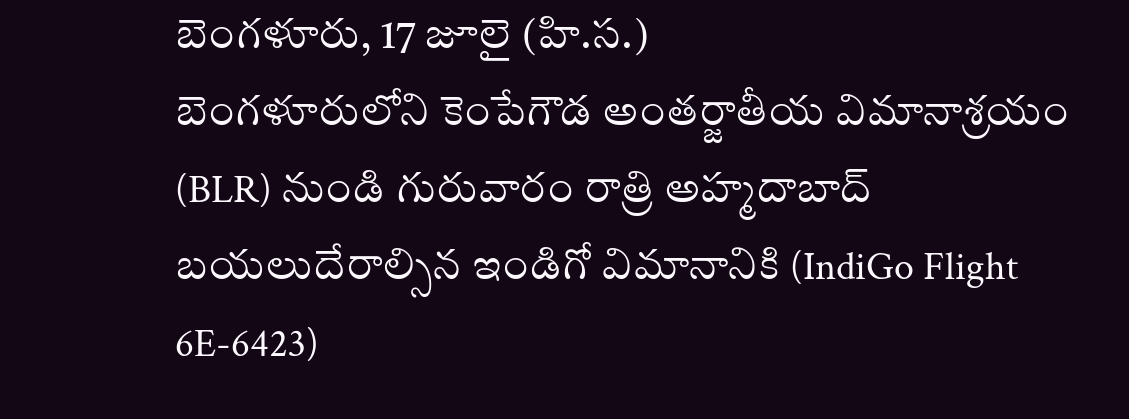బెంగళూరు, 17 జూలై (హి.స.)
బెంగళూరులోని కెంపేగౌడ అంతర్జాతీయ విమానాశ్రయం (BLR) నుండి గురువారం రాత్రి అహ్మదాబాద్ బయలుదేరాల్సిన ఇండిగో విమానానికి (IndiGo Flight 6E-6423)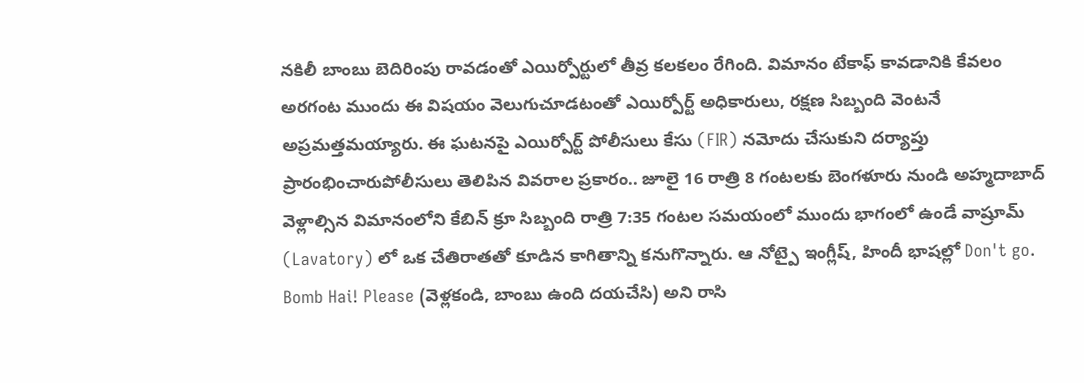నకిలీ బాంబు బెదిరింపు రావడంతో ఎయిర్పోర్టులో తీవ్ర కలకలం రేగింది. విమానం టేకాఫ్ కావడానికి కేవలం అరగంట ముందు ఈ విషయం వెలుగుచూడటంతో ఎయిర్పోర్ట్ అధికారులు, రక్షణ సిబ్బంది వెంటనే అప్రమత్తమయ్యారు. ఈ ఘటనపై ఎయిర్పోర్ట్ పోలీసులు కేసు (FIR) నమోదు చేసుకుని దర్యాప్తు ప్రారంభించారుపోలీసులు తెలిపిన వివరాల ప్రకారం.. జూలై 16 రాత్రి 8 గంటలకు బెంగళూరు నుండి అహ్మదాబాద్ వెళ్లాల్సిన విమానంలోని కేబిన్ క్రూ సిబ్బంది రాత్రి 7:35 గంటల సమయంలో ముందు భాగంలో ఉండే వాష్రూమ్ (Lavatory) లో ఒక చేతిరాతతో కూడిన కాగితాన్ని కనుగొన్నారు. ఆ నోట్పై ఇంగ్లీష్, హిందీ భాషల్లో Don't go. Bomb Hai! Please (వెళ్లకండి, బాంబు ఉంది దయచేసి) అని రాసి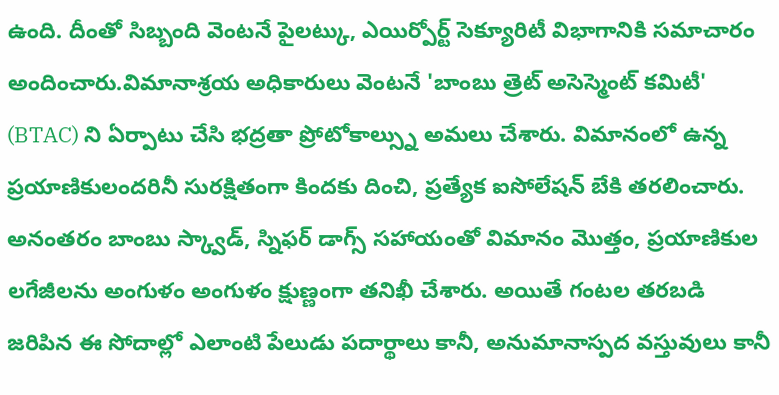ఉంది. దీంతో సిబ్బంది వెంటనే పైలట్కు, ఎయిర్పోర్ట్ సెక్యూరిటీ విభాగానికి సమాచారం అందించారు.విమానాశ్రయ అధికారులు వెంటనే 'బాంబు త్రెట్ అసెస్మెంట్ కమిటీ' (BTAC) ని ఏర్పాటు చేసి భద్రతా ప్రోటోకాల్స్ను అమలు చేశారు. విమానంలో ఉన్న ప్రయాణికులందరినీ సురక్షితంగా కిందకు దించి, ప్రత్యేక ఐసోలేషన్ బేకి తరలించారు. అనంతరం బాంబు స్క్వాడ్, స్నిఫర్ డాగ్స్ సహాయంతో విమానం మొత్తం, ప్రయాణికుల లగేజీలను అంగుళం అంగుళం క్షుణ్ణంగా తనిఖీ చేశారు. అయితే గంటల తరబడి జరిపిన ఈ సోదాల్లో ఎలాంటి పేలుడు పదార్థాలు కానీ, అనుమానాస్పద వస్తువులు కానీ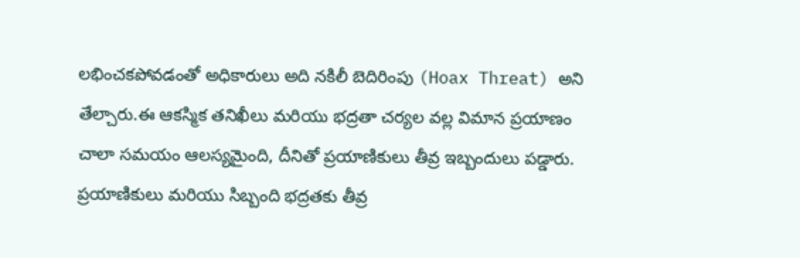లభించకపోవడంతో అధికారులు అది నకిలీ బెదిరింపు (Hoax Threat) అని తేల్చారు.ఈ ఆకస్మిక తనిఖీలు మరియు భద్రతా చర్యల వల్ల విమాన ప్రయాణం చాలా సమయం ఆలస్యమైంది, దీనితో ప్రయాణికులు తీవ్ర ఇబ్బందులు పడ్డారు. ప్రయాణికులు మరియు సిబ్బంది భద్రతకు తీవ్ర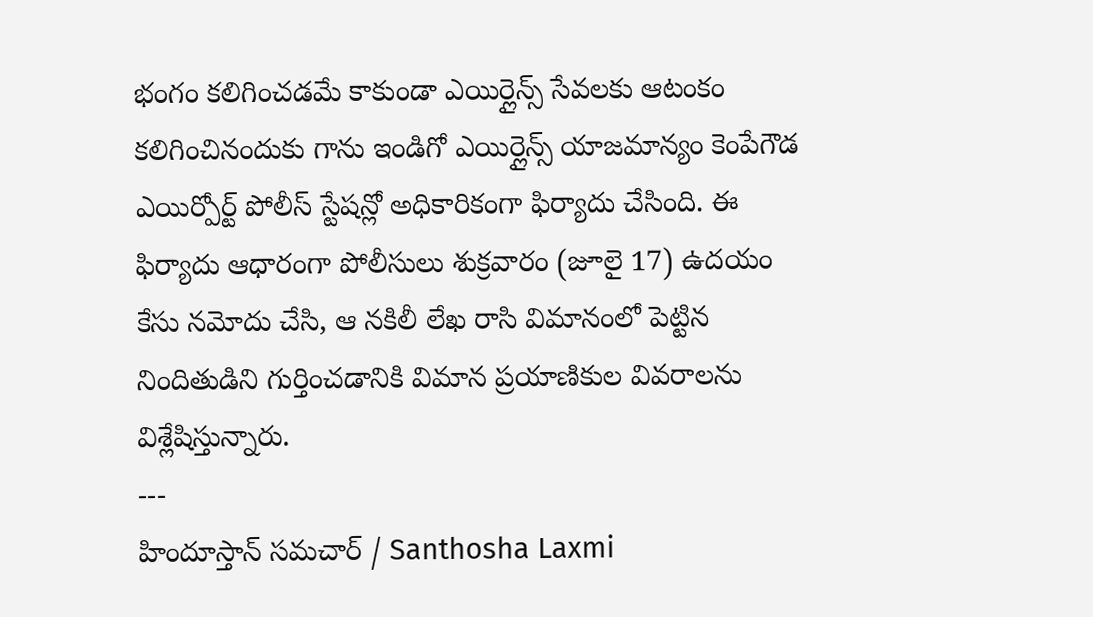భంగం కలిగించడమే కాకుండా ఎయిర్లైన్స్ సేవలకు ఆటంకం కలిగించినందుకు గాను ఇండిగో ఎయిర్లైన్స్ యాజమాన్యం కెంపేగౌడ ఎయిర్పోర్ట్ పోలీస్ స్టేషన్లో అధికారికంగా ఫిర్యాదు చేసింది. ఈ ఫిర్యాదు ఆధారంగా పోలీసులు శుక్రవారం (జూలై 17) ఉదయం కేసు నమోదు చేసి, ఆ నకిలీ లేఖ రాసి విమానంలో పెట్టిన నిందితుడిని గుర్తించడానికి విమాన ప్రయాణికుల వివరాలను విశ్లేషిస్తున్నారు.
---
హిందూస్తాన్ సమచార్ / Santhosha Laxmi